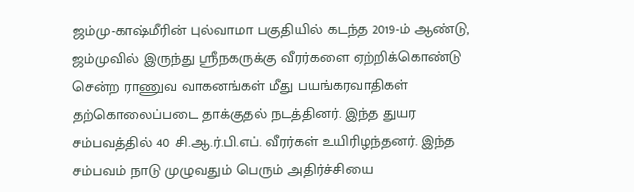ஜம்மு-காஷ்மீரின் புல்வாமா பகுதியில் கடந்த 2019-ம் ஆண்டு, ஜம்முவில் இருந்து ஸ்ரீநகருக்கு வீரர்களை ஏற்றிக்கொண்டு சென்ற ராணுவ வாகனங்கள் மீது பயங்கரவாதிகள் தற்கொலைப்படை தாக்குதல் நடத்தினர். இந்த துயர சம்பவத்தில் 40 சி.ஆ.ர்.பி.எப். வீரர்கள் உயிரிழந்தனர். இந்த சம்பவம் நாடு முழுவதும் பெரும் அதிர்ச்சியை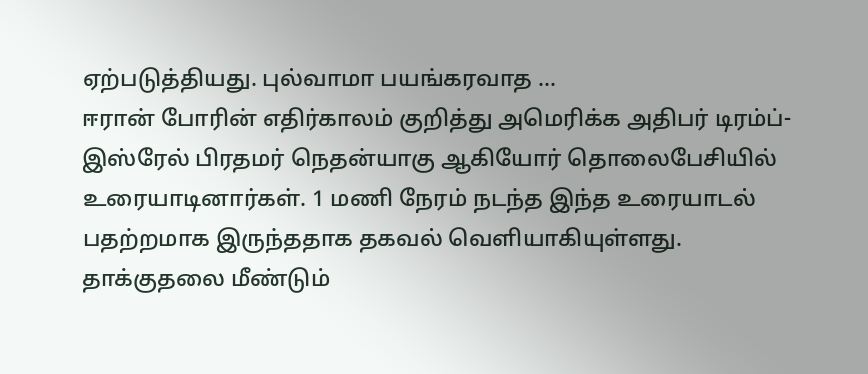ஏற்படுத்தியது. புல்வாமா பயங்கரவாத ...
ஈரான் போரின் எதிர்காலம் குறித்து அமெரிக்க அதிபர் டிரம்ப்-இஸ்ரேல் பிரதமர் நெதன்யாகு ஆகியோர் தொலைபேசியில் உரையாடினார்கள். 1 மணி நேரம் நடந்த இந்த உரையாடல் பதற்றமாக இருந்ததாக தகவல் வெளியாகியுள்ளது. தாக்குதலை மீண்டும்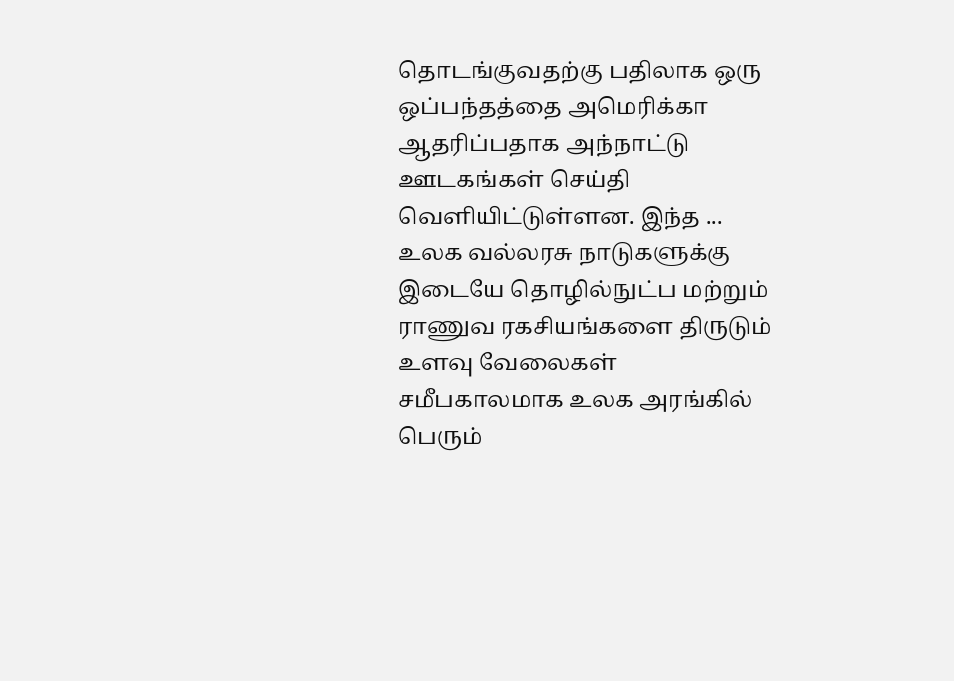தொடங்குவதற்கு பதிலாக ஒரு ஒப்பந்தத்தை அமெரிக்கா ஆதரிப்பதாக அந்நாட்டு ஊடகங்கள் செய்தி வெளியிட்டுள்ளன. இந்த ...
உலக வல்லரசு நாடுகளுக்கு இடையே தொழில்நுட்ப மற்றும் ராணுவ ரகசியங்களை திருடும் உளவு வேலைகள் சமீபகாலமாக உலக அரங்கில் பெரும்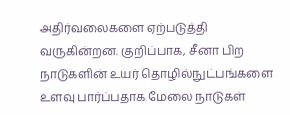அதிர்வலைகளை ஏற்படுத்தி வருகின்றன. குறிப்பாக, சீனா பிற நாடுகளின் உயர் தொழில்நுட்பங்களை உளவு பார்ப்பதாக மேலை நாடுகள்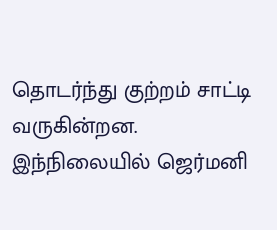தொடர்ந்து குற்றம் சாட்டி வருகின்றன. இந்நிலையில் ஜெர்மனி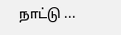நாட்டு ...